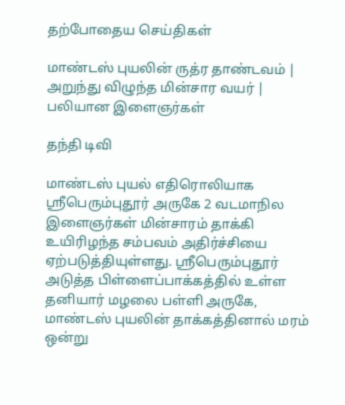தற்போதைய செய்திகள்

மாண்டஸ் புயலின் ருத்ர தாண்டவம் | அறுந்து விழுந்த மின்சார வயர் | பலியான இளைஞர்கள்

தந்தி டிவி

மாண்டஸ் புயல் எதிரொலியாக ஸ்ரீபெரும்புதூர் அருகே 2 வடமாநில இளைஞர்கள் மின்சாரம் தாக்கி உயிரிழந்த சம்பவம் அதிர்ச்சியை ஏற்படுத்தியுள்ளது. ஸ்ரீபெரும்புதூர் அடுத்த பிள்ளைப்பாக்கத்தில் உள்ள தனியார் மழலை பள்ளி அருகே, மாண்டஸ் புயலின் தாக்கத்தினால் மரம் ஒன்று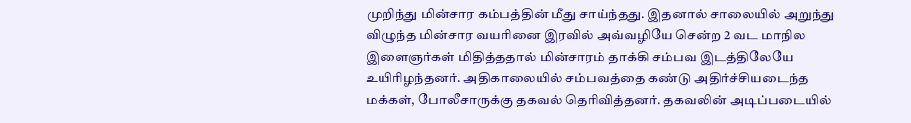முறிந்து மின்சார கம்பத்தின் மீது சாய்ந்தது. இதனால் சாலையில் அறுந்து விழுந்த மின்சார வயரினை இரவில் அவ்வழியே சென்ற 2 வட மாநில இளைஞர்கள் மிதித்ததால் மின்சாரம் தாக்கி சம்பவ இடத்திலேயே உயிரிழந்தனர். அதிகாலையில் சம்பவத்தை கண்டு அதிர்ச்சியடைந்த மக்கள், போலீசாருக்கு தகவல் தெரிவித்தனர். தகவலின் அடிப்படையில்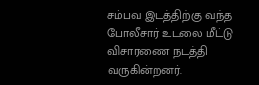சம்பவ இடத்திற்கு வந்த போலீசார் உடலை மீட்டு விசாரணை நடத்தி வருகின்றனர்.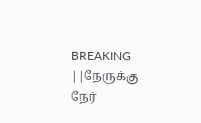BREAKING ||நேருக்கு நேர்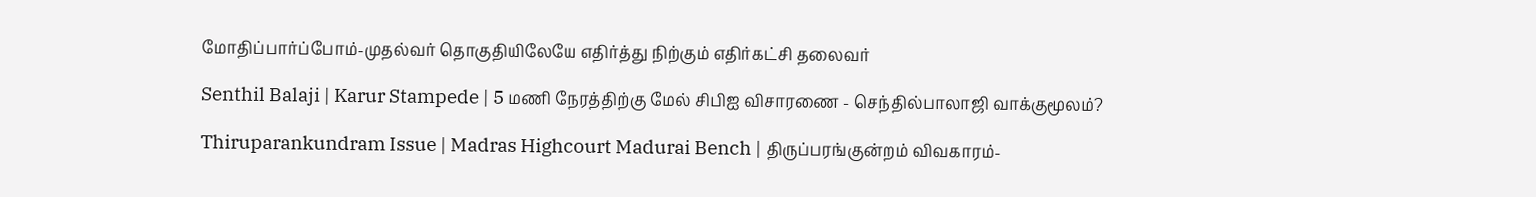மோதிப்பார்ப்போம்-முதல்வர் தொகுதியிலேயே எதிர்த்து நிற்கும் எதிர்கட்சி தலைவர்

Senthil Balaji | Karur Stampede | 5 மணி நேரத்திற்கு மேல் சிபிஐ விசாரணை - செந்தில்பாலாஜி வாக்குமூலம்?

Thiruparankundram Issue | Madras Highcourt Madurai Bench | திருப்பரங்குன்றம் விவகாரம்-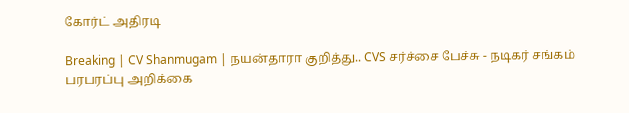கோர்ட் அதிரடி

Breaking | CV Shanmugam | நயன்தாரா குறித்து.. CVS சர்ச்சை பேச்சு - நடிகர் சங்கம் பரபரப்பு அறிக்கை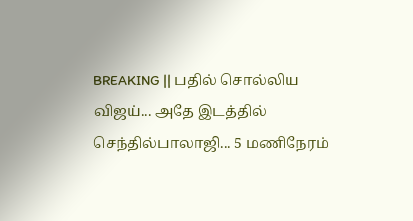BREAKING || பதில் சொல்லிய விஜய்... அதே இடத்தில் செந்தில்பாலாஜி... 5 மணிநேரம்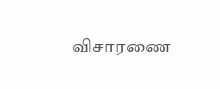விசாரணை